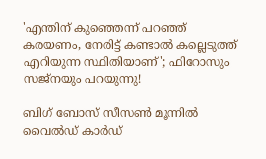'എന്തിന് കുഞ്ഞെന്ന് പറഞ്ഞ് കരയണം, നേരിട്ട് കണ്ടാൽ‌ കല്ലെടുത്ത് എറിയുന്ന സ്ഥിതിയാണ്'; ഫിറോസും സജ്നയും പറയുന്നു!

ബിഗ് ബോസ് സീസൺ മൂന്നിൽ വൈൽഡ് കാർഡ്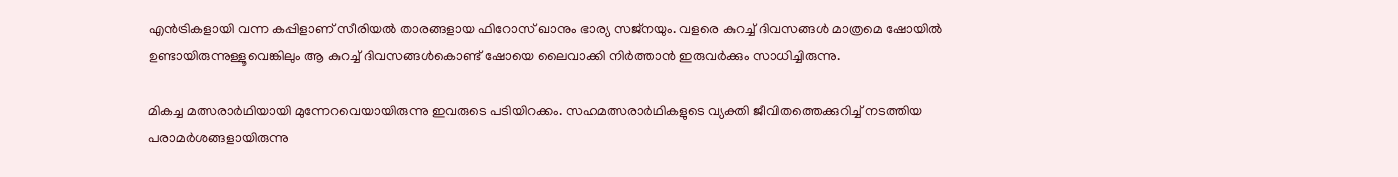എൻട്രികളായി വന്ന കപ്പിളാണ് സീരിയൽ താരങ്ങളായ ഫിറോസ് ഖാനും ഭാര്യ സജ്നയും. വളരെ കുറച്ച് ദിവസങ്ങൾ മാത്രമെ ഷോയിൽ ഉണ്ടായിരുന്നുള്ളൂവെങ്കിലും ആ കുറച്ച് ദിവസങ്ങൾകൊണ്ട് ഷോയെ ലൈവാക്കി നിർത്താൻ ഇരുവർക്കും സാധിച്ചിരുന്നു.

മികച്ച മത്സരാര്‍ഥിയായി മുന്നേറവെയായിരുന്നു ഇവരുടെ പടിയിറക്കം. സഹമത്സരാര്‍ഥികളുടെ വ്യക്തി ജീവിതത്തെക്കുറിച്ച് നടത്തിയ പരാമര്‍ശങ്ങളായിരുന്നു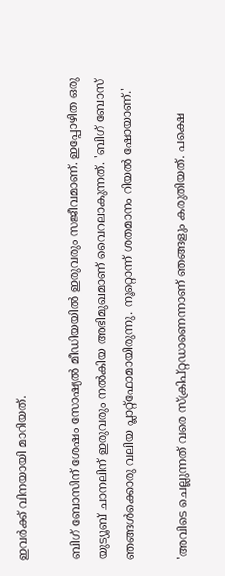ഇവര്‍ക്ക് വിനയായി മാറിയത്.

ബിഗ് ബോസിന് ശേഷം സോഷ്യല്‍ മീഡിയയില്‍ ഇരുവരും സജീവമാണ്. ഇപ്പോഴിത ഒരു യുട്യൂബ് ചാനലിന് ഇരുവരും നൽകിയ അഭിമുഖമാണ് വൈറലാകുന്നത്. 'ബിഗ് ബോസ് ഞങ്ങൾക്കൊരു വലിയ പ്ലാറ്റ്ഫോമായിരുന്നു. നൂറ്റൊന്ന് ശതമാനം റിയൽ ഷോയാണ്.'

'അവിടെ ചെല്ലുന്നത് വരെ സ്ക്രിപ്റ്റഡാണെന്നാണ് ഞങ്ങളും കരുതിയത്. പക്ഷെ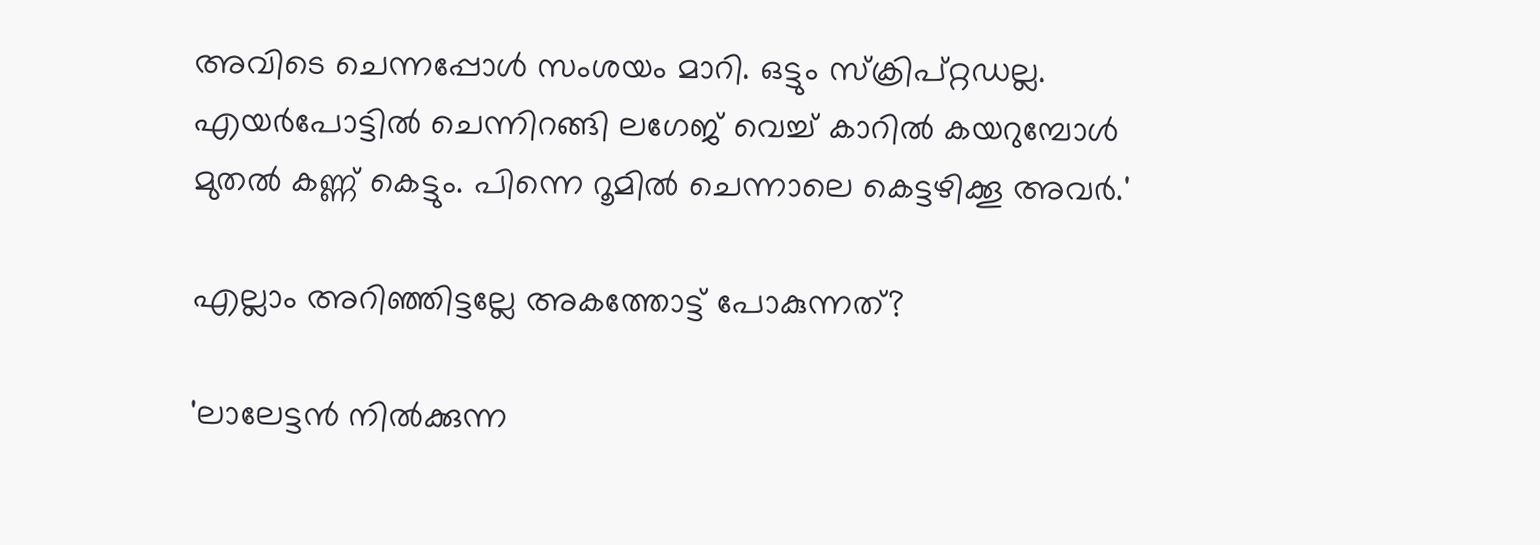അവിടെ ചെന്നപ്പോൾ സംശയം മാറി. ഒട്ടും സ്ക്രിപ്റ്റഡല്ല. എയർപോട്ടിൽ ചെന്നിറങ്ങി ലഗേജ് വെച്ച് കാറിൽ കയറുമ്പോൾ മുതൽ കണ്ണ് കെ‌ട്ടും. പിന്നെ റൂമിൽ ചെന്നാലെ കെട്ടഴിക്കൂ അവർ.'

എല്ലാം അറിഞ്ഞിട്ടല്ലേ അകത്തോട്ട് പോകുന്നത്?

'ലാലേട്ടൻ നിൽ‌ക്കുന്ന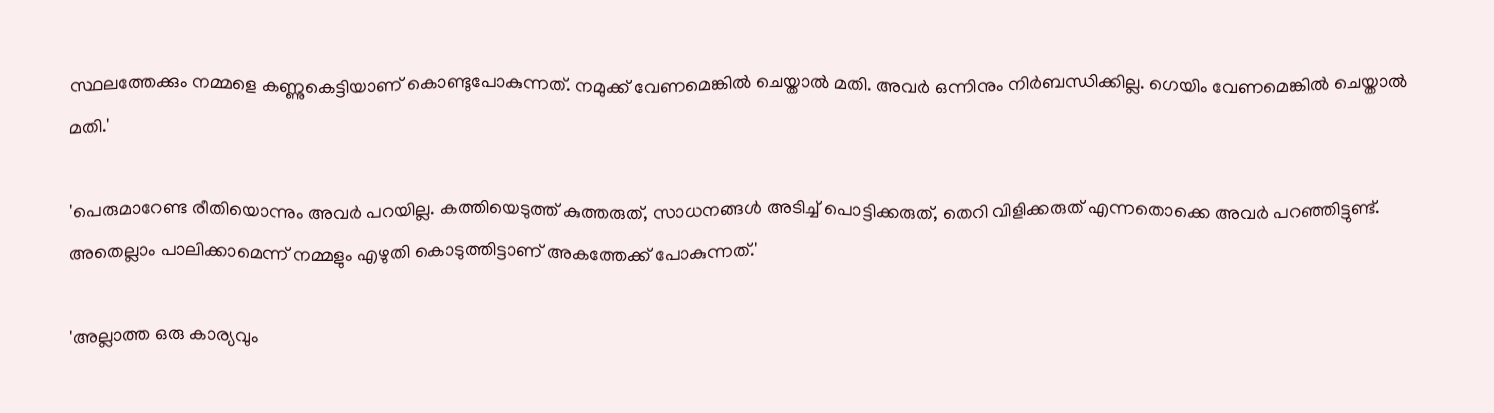സ്ഥലത്തേക്കും നമ്മളെ കണ്ണുകെട്ടിയാണ് കൊണ്ടുപോകുന്നത്. നമുക്ക് വേണമെങ്കിൽ ചെയ്താൽ മതി. അവർ ഒന്നിനും നിർബന്ധിക്കില്ല. ഗെ‌യിം വേണമെങ്കിൽ ചെയ്താൽ മതി.'

'പെരുമാറേണ്ട രീതിയൊന്നും അവർ പറയില്ല. കത്തിയെടുത്ത് കുത്തരുത്, സാധനങ്ങൾ അടിച്ച് പൊട്ടിക്കരുത്, തെറി വിളിക്കരുത് എന്നതൊക്കെ അവർ പറഞ്ഞിട്ടുണ്ട്. അതെല്ലാം പാലിക്കാമെന്ന് നമ്മളും എഴുതി കൊടുത്തിട്ടാണ് അകത്തേക്ക് പോകുന്നത്.'

'അല്ലാത്ത ഒരു കാര്യവും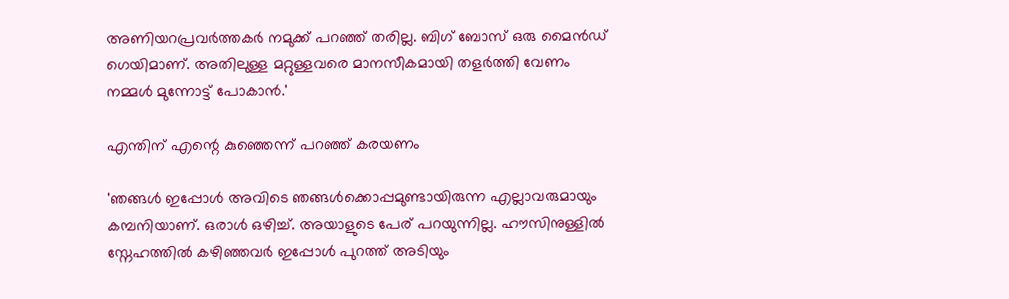അണിയറപ്രവർത്തകർ നമുക്ക് പറഞ്ഞ് തരില്ല. ബിഗ് ബോസ് ഒരു മൈൻഡ് ഗെയിമാണ്. അതിലുള്ള മറ്റുള്ളവരെ മാനസീകമായി തളർത്തി വേണം നമ്മൾ മുന്നോട്ട് പോകാൻ.'

എന്തിന് എന്റെ കുഞ്ഞെന്ന് പറഞ്ഞ് കരയണം

'ഞങ്ങൾ ഇപ്പോൾ അവിടെ ഞങ്ങൾക്കൊപ്പമുണ്ടായിരുന്ന എല്ലാവരുമായും കമ്പനിയാണ്. ഒരാൾ ഒഴിച്ച്. അയാളുടെ പേര് പറയുന്നില്ല. ഹൗസിനുള്ളിൽ സ്നേഹത്തിൽ കഴിഞ്ഞവർ ഇപ്പോൾ പുറത്ത് അടിയും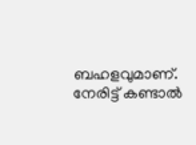ബഹളവുമാണ്. നേരിട്ട് കണ്ടാൽ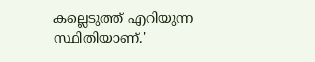കല്ലെടുത്ത് എറിയുന്ന സ്ഥിതിയാണ്.'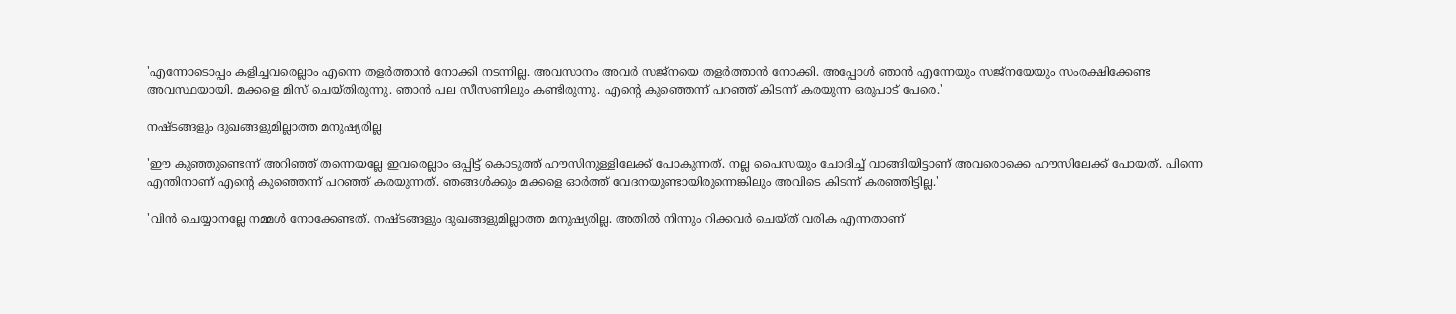'എന്നോടൊപ്പം കളിച്ചവരെല്ലാം എന്നെ തളർത്താൻ നോക്കി നടന്നില്ല. അവസാനം അവർ സജ്നയെ തളർത്താൻ നോക്കി. അപ്പോൾ ഞാൻ എന്നേയും സജ്നയേയും സംരക്ഷിക്കേണ്ട അവസ്ഥയായി. മക്കളെ മിസ് ചെയ്തിരുന്നു. ഞാൻ പല സീസണിലും കണ്ടിരുന്നു. എന്റെ കുഞ്ഞെന്ന് പറഞ്ഞ് കിടന്ന് കരയുന്ന ഒരുപാട് പേരെ.'

നഷ്ടങ്ങളും ദുഖങ്ങളുമില്ലാത്ത മനുഷ്യരില്ല

'ഈ കുഞ്ഞുണ്ടെന്ന് അറിഞ്ഞ് തന്നെയല്ലേ ഇവരെല്ലാം ഒപ്പിട്ട് കൊടുത്ത് ഹൗസിനുള്ളിലേക്ക് പോകുന്നത്. നല്ല പൈസയും ചോദിച്ച് വാങ്ങിയിട്ടാണ് അവരൊക്കെ ഹൗസിലേക്ക് പോയത്. പിന്നെ എന്തിനാണ് എന്റെ കുഞ്ഞെന്ന് പറഞ്ഞ് കരയുന്നത്. ഞങ്ങൾക്കും മക്കളെ ഓർത്ത് വേദനയുണ്ടായിരുന്നെങ്കിലും അവിടെ കിടന്ന് കരഞ്ഞിട്ടില്ല.'

'വിൻ ചെയ്യാനല്ലേ നമ്മൾ നോക്കേണ്ടത്. നഷ്ടങ്ങളും ദുഖങ്ങളുമില്ലാത്ത മനുഷ്യരില്ല. അതിൽ നിന്നും റിക്കവർ ചെയ്ത് വരിക എന്നതാണ്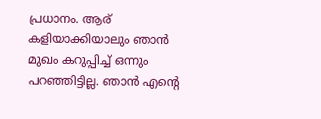പ്രധാനം. ആര് കളിയാക്കിയാലും ഞാൻ മുഖം കറുപ്പിച്ച് ഒന്നും പറഞ്ഞിട്ടില്ല. ഞാൻ എന്റെ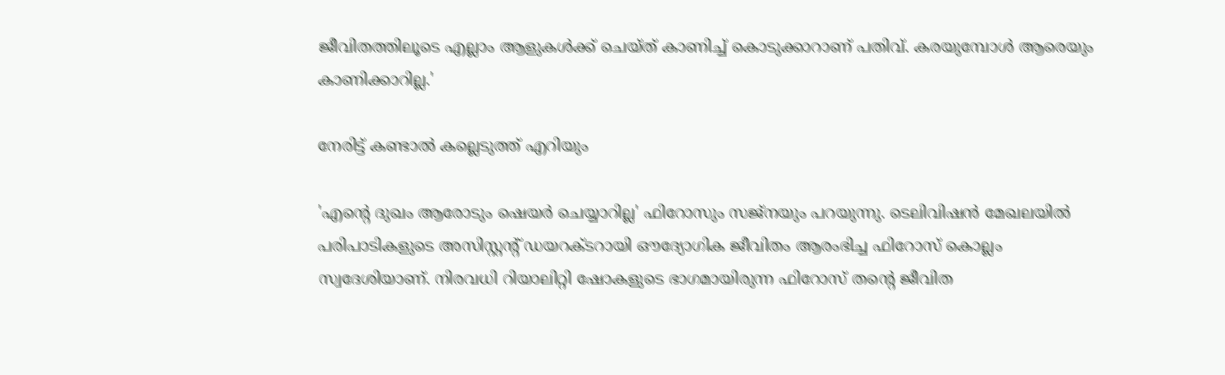ജീവിതത്തിലൂടെ എല്ലാം ആളുകൾക്ക് ചെയ്ത് കാണിച്ച് കൊടുക്കാറാണ് പതിവ്. കരയുമ്പോൾ ആരെയും കാണിക്കാറില്ല.'

നേരിട്ട് കണ്ടാൽ കല്ലെടുത്ത് എറിയും

'എന്റെ ദുഖം ആരോടും ഷെയർ ചെയ്യാറില്ല' ഫിറോസും സജ്നയും പറയുന്നു. ടെലിവിഷൻ മേഖലയിൽ പരിപാടികളുടെ അസിസ്റ്റന്റ് ഡയറക്ടറായി ഔദ്യോഗിക ജീവിതം ആരംഭിച്ച ഫിറോസ് കൊല്ലം സ്വദേശിയാണ്. നിരവധി റിയാലിറ്റി ഷോകളുടെ ഭാഗമായിരുന്ന ഫിറോസ് തന്റെ ജീവിത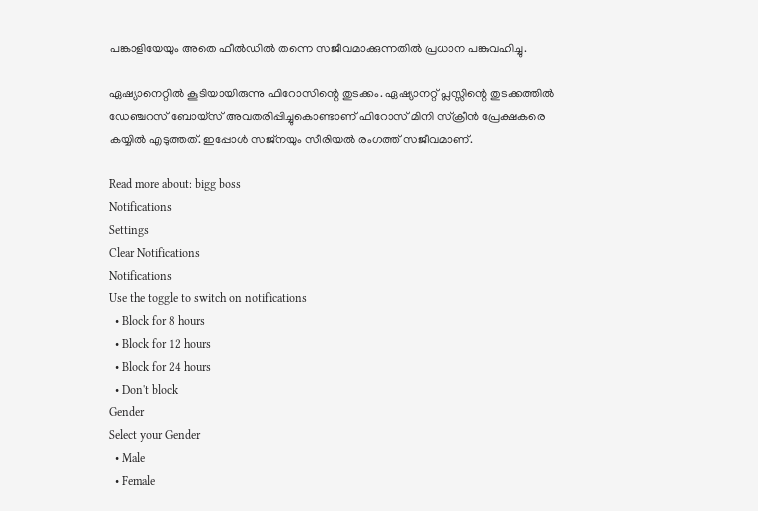പങ്കാളിയേയും അതെ ഫീൽഡിൽ തന്നെ സജീവമാക്കുന്നതിൽ പ്രധാന പങ്കുവഹിച്ചു.

ഏഷ്യാനെറ്റിൽ കൂടിയായിരുന്നു ഫിറോസിന്റെ തുടക്കം. ഏഷ്യാനറ്റ് പ്ലസ്സിന്റെ തുടക്കത്തിൽ ഡേഞ്ചറസ് ബോയ്സ് അവതരിപ്പിച്ചുകൊണ്ടാണ് ഫിറോസ് മിനി സ്‌ക്രീൻ പ്രേക്ഷകരെ കയ്യിൽ എടുത്തത്. ഇപ്പോൾ സജ്നയും സീരിയൽ രംഗത്ത് സജീവമാണ്.

Read more about: bigg boss
Notifications
Settings
Clear Notifications
Notifications
Use the toggle to switch on notifications
  • Block for 8 hours
  • Block for 12 hours
  • Block for 24 hours
  • Don't block
Gender
Select your Gender
  • Male
  • Female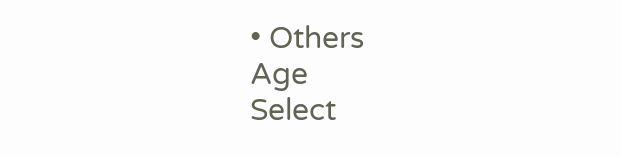• Others
Age
Select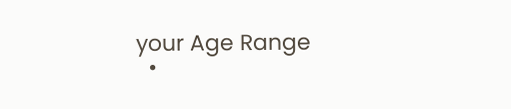your Age Range
  •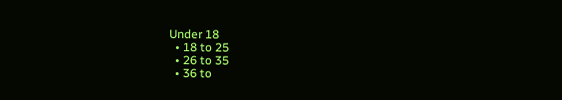Under 18
  • 18 to 25
  • 26 to 35
  • 36 to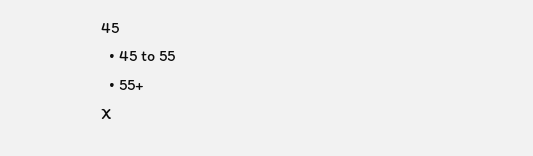45
  • 45 to 55
  • 55+
X